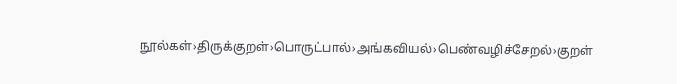நூல்கள்›திருக்குறள்›பொருட்பால்›அங்கவியல்›பெண்வழிச்சேறல்›குறள்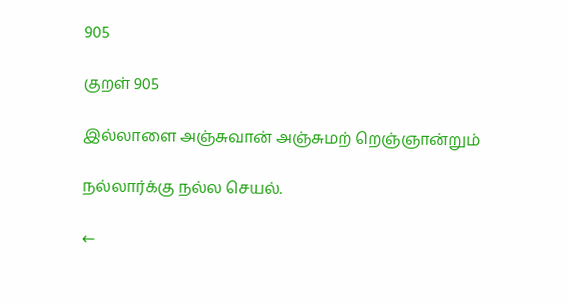905

குறள் 905

இல்லாளை அஞ்சுவான் அஞ்சுமற் றெஞ்ஞான்றும்

நல்லார்க்கு நல்ல செயல்.

←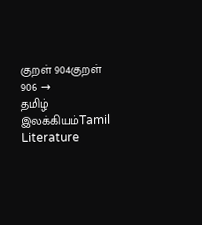குறள் 904குறள் 906 →
தமிழ் இலக்கியம்Tamil Literature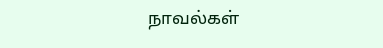நாவல்கள்